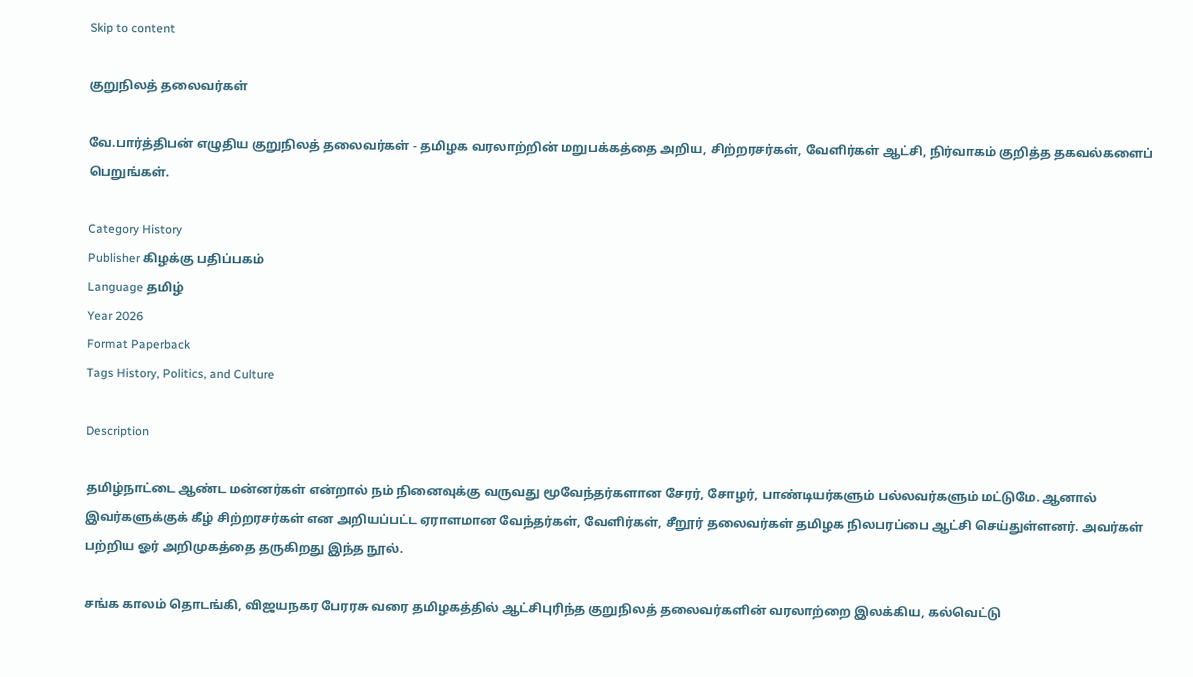Skip to content

குறுநிலத் தலைவர்கள்

வே.பார்த்திபன் எழுதிய குறுநிலத் தலைவர்கள் - தமிழக வரலாற்றின் மறுபக்கத்தை அறிய, சிற்றரசர்கள், வேளிர்கள் ஆட்சி, நிர்வாகம் குறித்த தகவல்களைப் பெறுங்கள்.

Category History
Publisher கிழக்கு பதிப்பகம்
Language தமிழ்
Year 2026
Format Paperback
Tags History, Politics, and Culture

Description

தமிழ்நாட்டை ஆண்ட மன்னர்கள் என்றால் நம் நினைவுக்கு வருவது மூவேந்தர்களான சேரர், சோழர், பாண்டியர்களும் பல்லவர்களும் மட்டுமே. ஆனால் இவர்களுக்குக் கீழ் சிற்றரசர்கள் என அறியப்பட்ட ஏராளமான வேந்தர்கள், வேளிர்கள், சீறூர் தலைவர்கள் தமிழக நிலபரப்பை ஆட்சி செய்துள்ளனர். அவர்கள் பற்றிய ஓர் அறிமுகத்தை தருகிறது இந்த நூல்.

சங்க காலம் தொடங்கி, விஜயநகர பேரரசு வரை தமிழகத்தில் ஆட்சிபுரிந்த குறுநிலத் தலைவர்களின் வரலாற்றை இலக்கிய, கல்வெட்டு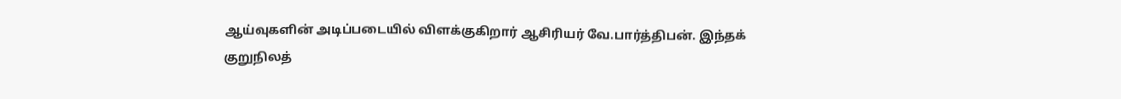ஆய்வுகளின் அடிப்படையில் விளக்குகிறார் ஆசிரியர் வே.பார்த்திபன். இந்தக் குறுநிலத்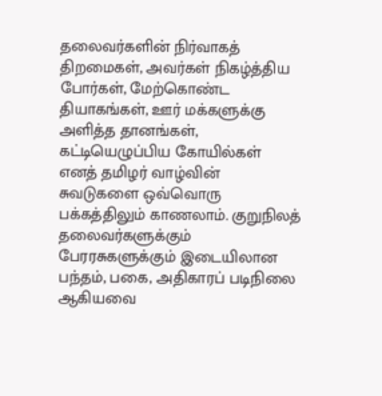தலைவர்களின் நிர்வாகத் திறமைகள், அவர்கள் நிகழ்த்திய போர்கள், மேற்கொண்ட தியாகங்கள், ஊர் மக்களுக்கு அளித்த தானங்கள், கட்டியெழுப்பிய கோயில்கள் எனத் தமிழர் வாழ்வின் சுவடுகளை ஒவ்வொரு பக்கத்திலும் காணலாம். குறுநிலத் தலைவர்களுக்கும் பேரரசுகளுக்கும் இடையிலான பந்தம், பகை, அதிகாரப் படிநிலை ஆகியவை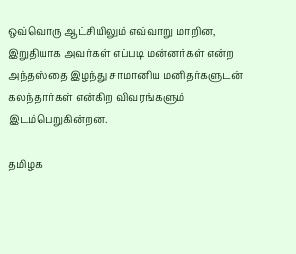ஒவ்வொரு ஆட்சியிலும் எவ்வாறு மாறின, இறுதியாக அவர்கள் எப்படி மன்னர்கள் என்ற அந்தஸ்தை இழந்து சாமானிய மனிதர்களுடன் கலந்தார்கள் என்கிற விவரங்களும் இடம்பெறுகின்றன.

தமிழக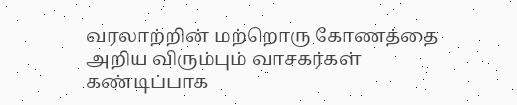வரலாற்றின் மற்றொரு கோணத்தை அறிய விரும்பும் வாசகர்கள் கண்டிப்பாக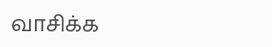வாசிக்க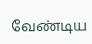வேண்டிய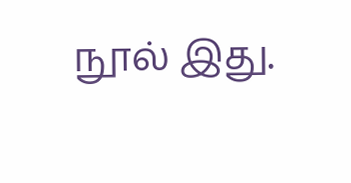நூல் இது.